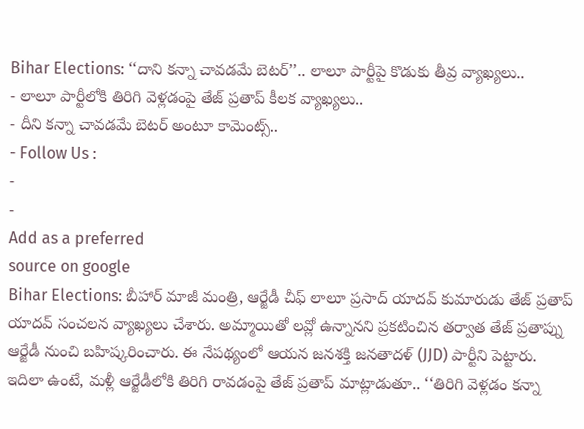Bihar Elections: ‘‘దాని కన్నా చావడమే బెటర్’’.. లాలూ పార్టీపై కొడుకు తీవ్ర వ్యాఖ్యలు..
- లాలూ పార్టీలోకి తిరిగి వెళ్లడంపై తేజ్ ప్రతాప్ కీలక వ్యాఖ్యలు..
- దీని కన్నా చావడమే బెటర్ అంటూ కామెంట్స్..
- Follow Us :
-
-
Add as a preferred
source on google
Bihar Elections: బీహార్ మాజీ మంత్రి, ఆర్జేడీ చీఫ్ లాలూ ప్రసాద్ యాదవ్ కుమారుడు తేజ్ ప్రతాప్ యాదవ్ సంచలన వ్యాఖ్యలు చేశారు. అమ్మాయితో లవ్లో ఉన్నానని ప్రకటించిన తర్వాత తేజ్ ప్రతాప్ను ఆర్జేడీ నుంచి బహిష్కరించారు. ఈ నేపథ్యంలో ఆయన జనశక్తి జనతాదళ్ (JJD) పార్టీని పెట్టారు. ఇదిలా ఉంటే, మళ్లీ ఆర్జేడీలోకి తిరిగి రావడంపై తేజ్ ప్రతాప్ మాట్లాడుతూ.. ‘‘తిరిగి వెళ్లడం కన్నా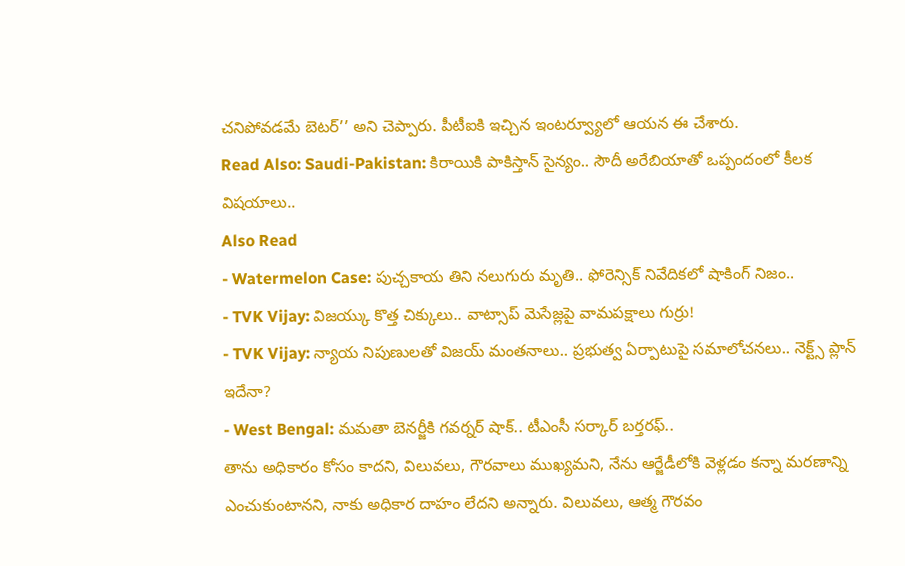చనిపోవడమే బెటర్’’ అని చెప్పారు. పీటీఐకి ఇచ్చిన ఇంటర్వ్యూలో ఆయన ఈ చేశారు.
Read Also: Saudi-Pakistan: కిరాయికి పాకిస్తాన్ సైన్యం.. సౌదీ అరేబియాతో ఒప్పందంలో కీలక విషయాలు..
Also Read
- Watermelon Case: పుచ్చకాయ తిని నలుగురు మృతి.. ఫోరెన్సిక్ నివేదికలో షాకింగ్ నిజం..
- TVK Vijay: విజయ్కు కొత్త చిక్కులు.. వాట్సాప్ మెసేజ్లపై వామపక్షాలు గుర్రు!
- TVK Vijay: న్యాయ నిపుణులతో విజయ్ మంతనాలు.. ప్రభుత్వ ఏర్పాటుపై సమాలోచనలు.. నెక్ట్స్ ప్లాన్ ఇదేనా?
- West Bengal: మమతా బెనర్జీకి గవర్నర్ షాక్.. టీఎంసీ సర్కార్ బర్తరఫ్..
తాను అధికారం కోసం కాదని, విలువలు, గౌరవాలు ముఖ్యమని, నేను ఆర్జేడీలోకి వెళ్లడం కన్నా మరణాన్ని ఎంచుకుంటానని, నాకు అధికార దాహం లేదని అన్నారు. విలువలు, ఆత్మ గౌరవం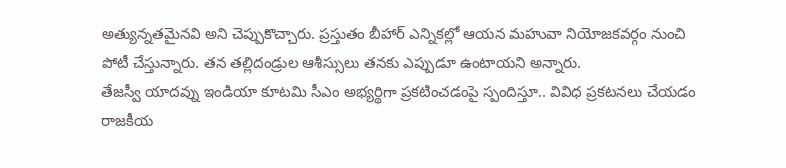అత్యున్నతమైనవి అని చెప్పుకొచ్చారు. ప్రస్తుతం బీహార్ ఎన్నికల్లో ఆయన మహువా నియోజకవర్గం నుంచి పోటీ చేస్తున్నారు. తన తల్లిదండ్రుల ఆశీస్సులు తనకు ఎప్పుడూ ఉంటాయని అన్నారు.
తేజస్వీ యాదవ్ను ఇండియా కూటమి సీఎం అభ్యర్థిగా ప్రకటించడంపై స్పందిస్తూ.. వివిధ ప్రకటనలు చేయడం రాజకీయ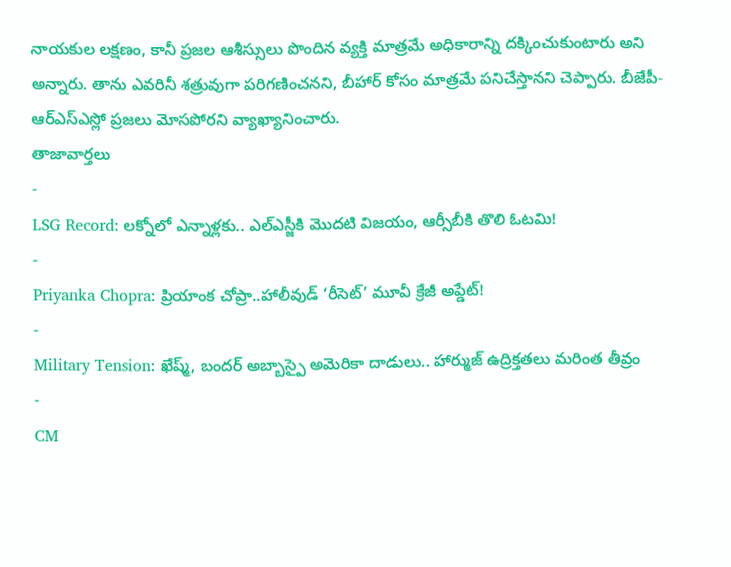నాయకుల లక్షణం, కానీ ప్రజల ఆశీస్సులు పొందిన వ్యక్తి మాత్రమే అధికారాన్ని దక్కించుకుంటారు అని అన్నారు. తాను ఎవరినీ శత్రువుగా పరిగణించనని, బీహార్ కోసం మాత్రమే పనిచేస్తానని చెప్పారు. బీజేపీ-ఆర్ఎస్ఎస్లో ప్రజలు మోసపోరని వ్యాఖ్యానించారు.
తాజావార్తలు
-
LSG Record: లక్నోలో ఎన్నాళ్లకు.. ఎల్ఎస్జీకి మొదటి విజయం, ఆర్సీబీకి తొలి ఓటమి!
-
Priyanka Chopra: ప్రియాంక చోప్రా..హాలీవుడ్ ‘రీసెట్’ మూవీ క్రేజీ అప్డేట్!
-
Military Tension: ఖేష్మ్, బందర్ అబ్బాస్పై అమెరికా దాడులు.. హార్ముజ్ ఉద్రిక్తతలు మరింత తీవ్రం
-
CM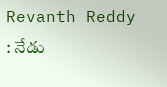Revanth Reddy : నేడు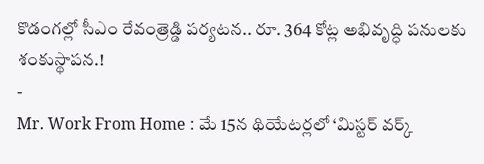కొడంగల్లో సీఎం రేవంత్రెడ్డి పర్యటన.. రూ. 364 కోట్ల అభివృద్ధి పనులకు శంకుస్థాపన.!
-
Mr. Work From Home : మే 15న థియేటర్లలో ‘మిస్టర్ వర్క్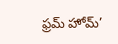ఫ్రమ్ హోమ్’